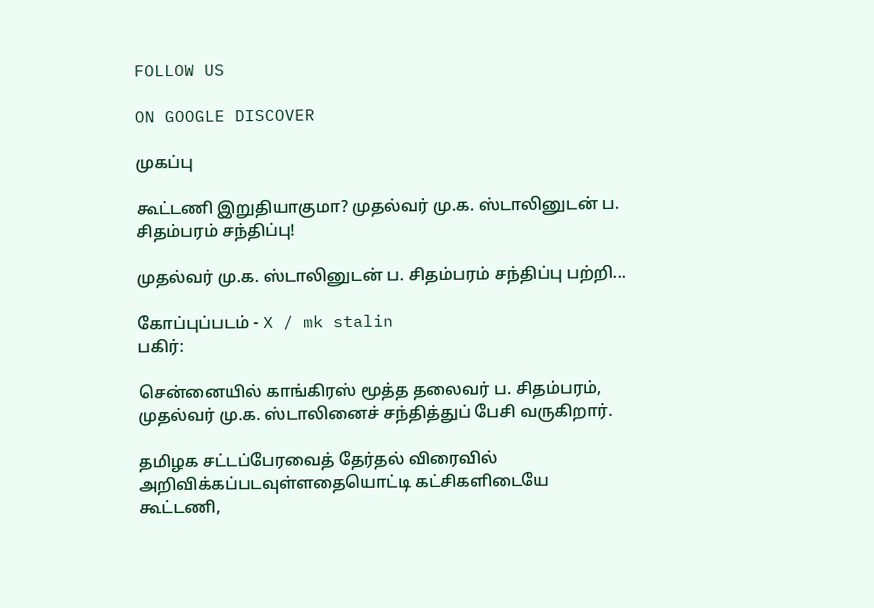FOLLOW US

ON GOOGLE DISCOVER

முகப்பு

கூட்டணி இறுதியாகுமா? முதல்வர் மு.க. ஸ்டாலினுடன் ப. சிதம்பரம் சந்திப்பு!

முதல்வர் மு.க. ஸ்டாலினுடன் ப. சிதம்பரம் சந்திப்பு பற்றி...

கோப்புப்படம் - X / mk stalin
பகிர்:

சென்னையில் காங்கிரஸ் மூத்த தலைவர் ப. சிதம்பரம், முதல்வர் மு.க. ஸ்டாலினைச் சந்தித்துப் பேசி வருகிறார்.

தமிழக சட்டப்பேரவைத் தேர்தல் விரைவில் அறிவிக்கப்படவுள்ளதையொட்டி கட்சிகளிடையே கூட்டணி,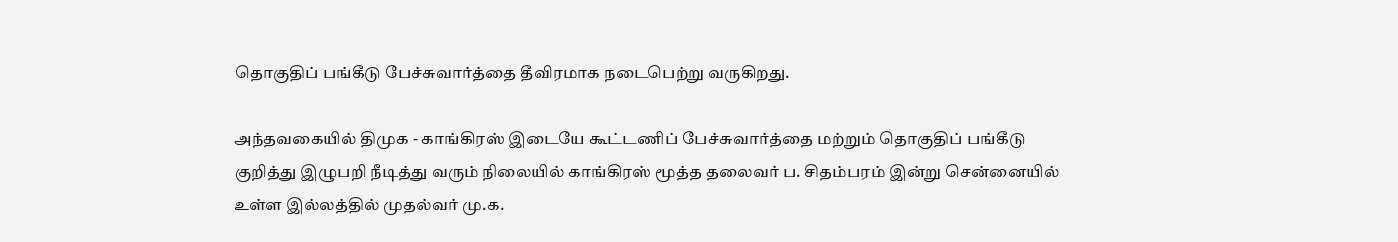தொகுதிப் பங்கீடு பேச்சுவார்த்தை தீவிரமாக நடைபெற்று வருகிறது.

அந்தவகையில் திமுக - காங்கிரஸ் இடையே கூட்டணிப் பேச்சுவார்த்தை மற்றும் தொகுதிப் பங்கீடு குறித்து இழுபறி நீடித்து வரும் நிலையில் காங்கிரஸ் மூத்த தலைவர் ப. சிதம்பரம் இன்று சென்னையில் உள்ள இல்லத்தில் முதல்வர் மு.க.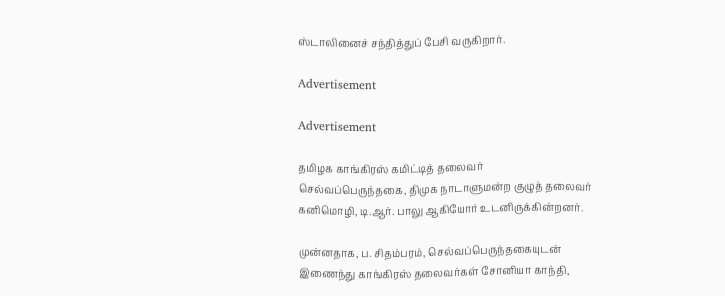ஸ்டாலினைச் சந்தித்துப் பேசி வருகிறார்.

Advertisement

Advertisement

தமிழக காங்கிரஸ் கமிட்டித் தலைவர் செல்வப்பெருந்தகை, திமுக நாடாளுமன்ற குழுத் தலைவர் கனிமொழி, டி.ஆர். பாலு ஆகியோர் உடனிருக்கின்றனர்.

முன்னதாக, ப. சிதம்பரம், செல்வப்பெருந்தகையுடன் இணைந்து காங்கிரஸ் தலைவர்கள் சோனியா காந்தி,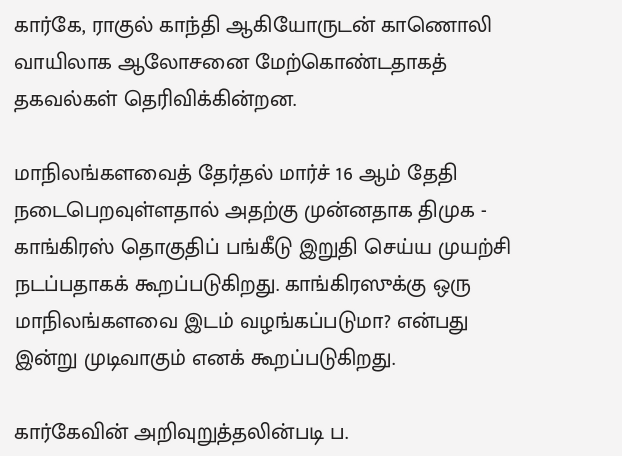கார்கே, ராகுல் காந்தி ஆகியோருடன் காணொலி வாயிலாக ஆலோசனை மேற்கொண்டதாகத் தகவல்கள் தெரிவிக்கின்றன.

மாநிலங்களவைத் தேர்தல் மார்ச் 16 ஆம் தேதி நடைபெறவுள்ளதால் அதற்கு முன்னதாக திமுக - காங்கிரஸ் தொகுதிப் பங்கீடு இறுதி செய்ய முயற்சி நடப்பதாகக் கூறப்படுகிறது. காங்கிரஸுக்கு ஒரு மாநிலங்களவை இடம் வழங்கப்படுமா? என்பது இன்று முடிவாகும் எனக் கூறப்படுகிறது.

கார்கேவின் அறிவுறுத்தலின்படி ப.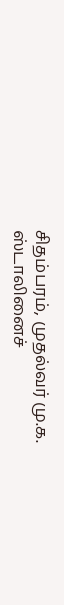சிதம்பரம், முதல்வர் மு.க. ஸ்டாலினைச்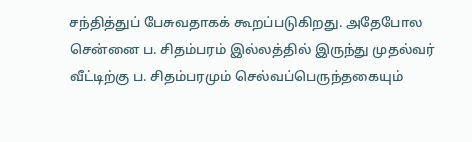சந்தித்துப் பேசுவதாகக் கூறப்படுகிறது. அதேபோல சென்னை ப. சிதம்பரம் இல்லத்தில் இருந்து முதல்வர் வீட்டிற்கு ப. சிதம்பரமும் செல்வப்பெருந்தகையும்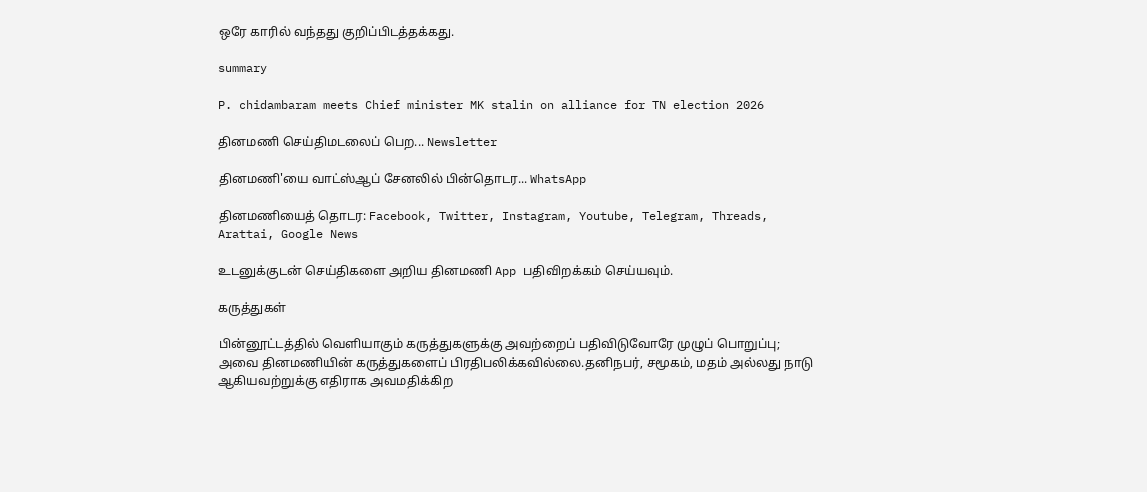ஒரே காரில் வந்தது குறிப்பிடத்தக்கது.

summary

P. chidambaram meets Chief minister MK stalin on alliance for TN election 2026

தினமணி செய்திமடலைப் பெற... Newsletter

தினமணி'யை வாட்ஸ்ஆப் சேனலில் பின்தொடர... WhatsApp

தினமணியைத் தொடர: Facebook, Twitter, Instagram, Youtube, Telegram, Threads, Arattai, Google News

உடனுக்குடன் செய்திகளை அறிய தினமணி App பதிவிறக்கம் செய்யவும்.

கருத்துகள்

பின்னூட்டத்தில் வெளியாகும் கருத்துகளுக்கு அவற்றைப் பதிவிடுவோரே முழுப் பொறுப்பு; அவை தினமணியின் கருத்துகளைப் பிரதிபலிக்கவில்லை.தனிநபர், சமூகம், மதம் அல்லது நாடு ஆகியவற்றுக்கு எதிராக அவமதிக்கிற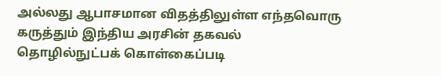அல்லது ஆபாசமான விதத்திலுள்ள எந்தவொரு கருத்தும் இந்திய அரசின் தகவல் தொழில்நுட்பக் கொள்கைப்படி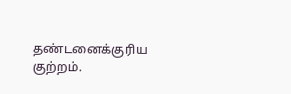தண்டனைக்குரிய குற்றம்.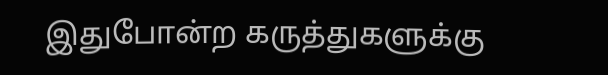இதுபோன்ற கருத்துகளுக்கு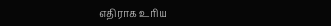எதிராக உரிய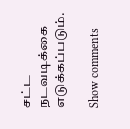சட்ட நடவடிக்கை எடுக்கப்படும்.

Show comments